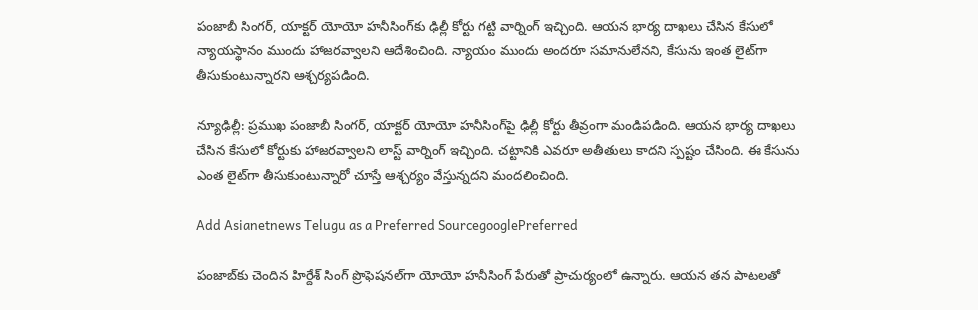పంజాబీ సింగర్, యాక్టర్ యోయో హనీసింగ్‌కు ఢిల్లీ కోర్టు గట్టి వార్నింగ్ ఇచ్చింది. ఆయన భార్య దాఖలు చేసిన కేసులో న్యాయస్థానం ముందు హాజరవ్వాలని ఆదేశించింది. న్యాయం ముందు అందరూ సమానులేనని, కేసును ఇంత లైట్‌గా తీసుకుంటున్నారని ఆశ్చర్యపడింది.

న్యూఢిల్లీ: ప్రముఖ పంజాబీ సింగర్, యాక్టర్ యోయో హనీసింగ్‌పై ఢిల్లీ కోర్టు తీవ్రంగా మండిపడింది. ఆయన భార్య దాఖలు చేసిన కేసులో కోర్టుకు హాజరవ్వాలని లాస్ట్ వార్నింగ్ ఇచ్చింది. చట్టానికి ఎవరూ అతీతులు కాదని స్పష్టం చేసింది. ఈ కేసును ఎంత లైట్‌గా తీసుకుంటున్నారో చూస్తే ఆశ్చర్యం వేస్తున్నదని మందలించింది.

Add Asianetnews Telugu as a Preferred SourcegooglePreferred

పంజాబ్‌కు చెందిన హిర్దేశ్ సింగ్ ప్రొఫెషనల్‌గా యోయో హనీసింగ్ పేరుతో ప్రాచుర్యంలో ఉన్నారు. ఆయన తన పాటలతో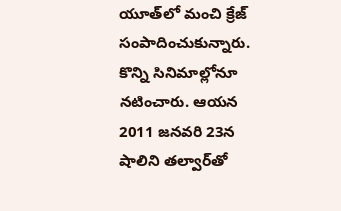యూత్‌లో మంచి క్రేజ్ సంపాదించుకున్నారు. కొన్ని సినిమాల్లోనూ నటించారు. ఆయన 2011 జనవరి 23న షాలిని తల్వార్‌తో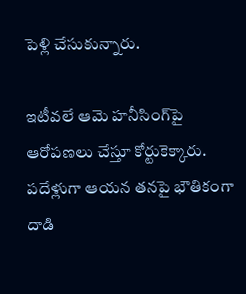పెళ్లి చేసుకున్నారు.

ఇటీవలే ఆమె హనీసింగ్‌పై ఆరోపణలు చేస్తూ కోర్టుకెక్కారు. పదేళ్లుగా ఆయన తనపై భౌతికంగా దాడి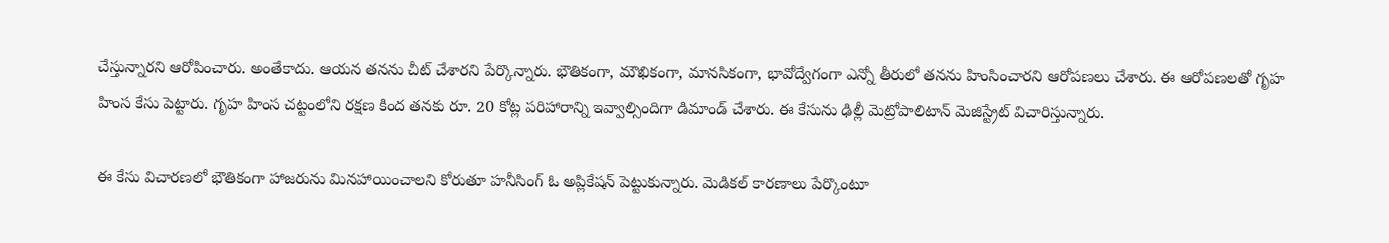చేస్తున్నారని ఆరోపించారు. అంతేకాదు. ఆయన తనను చీట్ చేశారని పేర్కొన్నారు. భౌతికంగా, మౌఖికంగా, మానసికంగా, భావోద్వేగంగా ఎన్నో తీరులో తనను హింసించారని ఆరోపణలు చేశారు. ఈ ఆరోపణలతో గృహ హింస కేసు పెట్టారు. గృహ హింస చట్టంలోని రక్షణ కింద తనకు రూ. 20 కోట్ల పరిహారాన్ని ఇవ్వాల్సిందిగా డిమాండ్ చేశారు. ఈ కేసును ఢిల్లీ మెట్రోపాలిటాన్ మెజిస్ట్రేట్ విచారిస్తున్నారు.

ఈ కేసు విచారణలో భౌతికంగా హాజరును మినహాయించాలని కోరుతూ హనీసింగ్ ఓ అప్లికేషన్‌ పెట్టుకున్నారు. మెడికల్ కారణాలు పేర్కొంటూ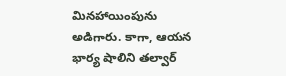మినహాయింపును అడిగారు. కాగా, ఆయన భార్య షాలిని తల్వార్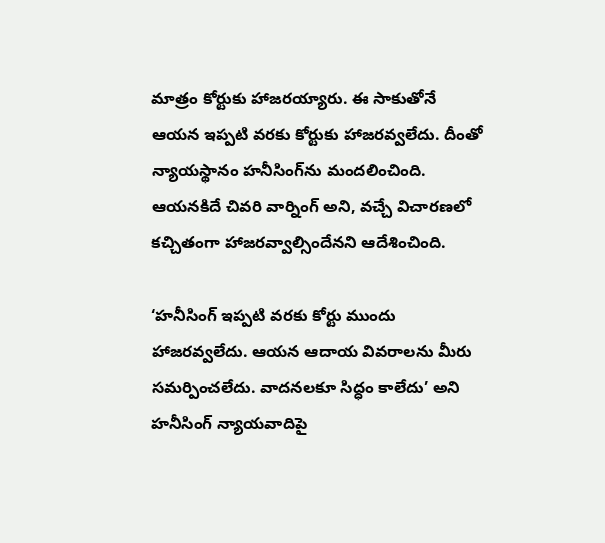మాత్రం కోర్టుకు హాజరయ్యారు. ఈ సాకుతోనే ఆయన ఇప్పటి వరకు కోర్టుకు హాజరవ్వలేదు. దీంతో న్యాయస్థానం హనీసింగ్‌ను మందలించింది. ఆయనకిదే చివరి వార్నింగ్ అని, వచ్చే విచారణలో కచ్చితంగా హాజరవ్వాల్సిందేనని ఆదేశించింది.

‘హనీసింగ్ ఇప్పటి వరకు కోర్టు ముందు హాజరవ్వలేదు. ఆయన ఆదాయ వివరాలను మీరు సమర్పించలేదు. వాదనలకూ సిద్ధం కాలేదు’ అని హనీసింగ్ న్యాయవాదిపై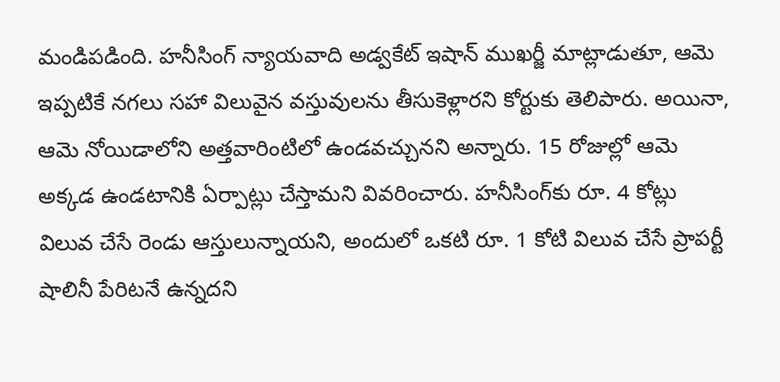మండిపడింది. హనీసింగ్ న్యాయవాది అడ్వకేట్ ఇషాన్ ముఖర్జీ మాట్లాడుతూ, ఆమె ఇప్పటికే నగలు సహా విలువైన వస్తువులను తీసుకెళ్లారని కోర్టుకు తెలిపారు. అయినా, ఆమె నోయిడాలోని అత్తవారింటిలో ఉండవచ్చునని అన్నారు. 15 రోజుల్లో ఆమె అక్కడ ఉండటానికి ఏర్పాట్లు చేస్తామని వివరించారు. హనీసింగ్‌కు రూ. 4 కోట్లు విలువ చేసే రెండు ఆస్తులున్నాయని, అందులో ఒకటి రూ. 1 కోటి విలువ చేసే ప్రాపర్టీ షాలినీ పేరిటనే ఉన్నదని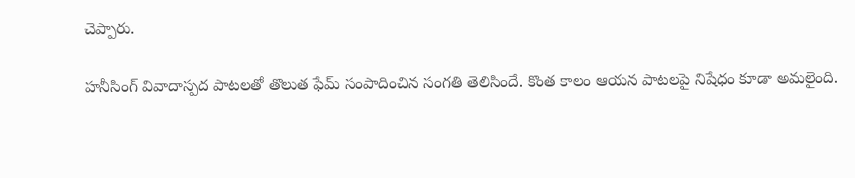చెప్పారు.

హనీసింగ్ వివాదాస్పద పాటలతో తొలుత ఫేమ్ సంపాదించిన సంగతి తెలిసిందే. కొంత కాలం ఆయన పాటలపై నిషేధం కూడా అమలైంది.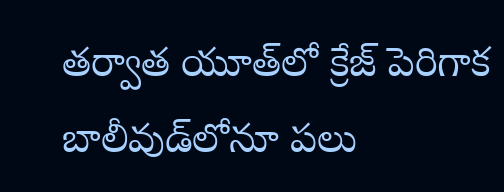తర్వాత యూత్‌లో క్రేజ్ పెరిగాక బాలీవుడ్‌లోనూ పలు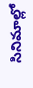సినిమాల్లో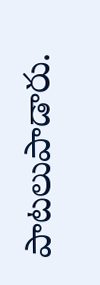పాటలుపాడారు.